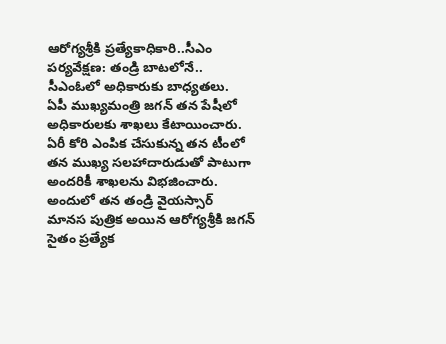ఆరోగ్యశ్రీకి ప్రత్యేకాధికారి..సీఎం పర్యవేక్షణ: తండ్రి బాటలోనే.. సీఎంఓలో అధికారుకు బాధ్యతలు.
ఏపీ ముఖ్యమంత్రి జగన్ తన పేషీలో అధికారులకు శాఖలు కేటాయించారు. ఏరీ కోరి ఎంపిక చేసుకున్న తన టీంలో తన ముఖ్య సలహాదారుడుతో పాటుగా అందరికీ శాఖలను విభజించారు. అందులో తన తండ్రి వైయస్సార్ మానస పుత్రిక అయిన ఆరోగ్యశ్రీకి జగన్ సైతం ప్రత్యేక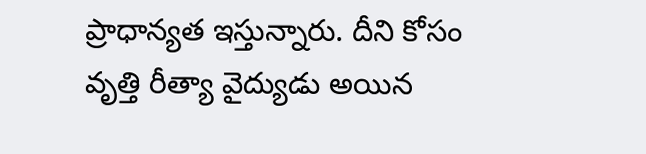ప్రాధాన్యత ఇస్తున్నారు. దీని కోసం వృత్తి రీత్యా వైద్యుడు అయిన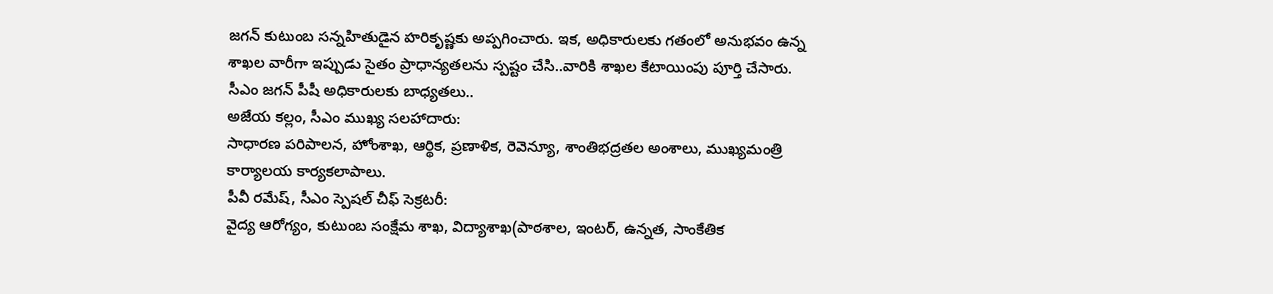జగన్ కుటుంబ సన్నహితుడైన హరికృష్ణకు అప్పగించారు. ఇక, అధికారులకు గతంలో అనుభవం ఉన్న శాఖల వారీగా ఇప్పుడు సైతం ప్రాధాన్యతలను స్పష్టం చేసి..వారికి శాఖల కేటాయింపు పూర్తి చేసారు.
సీఎం జగన్ పీషీ అధికారులకు బాధ్యతలు..
అజేయ కల్లం, సీఎం ముఖ్య సలహాదారు:
సాధారణ పరిపాలన, హోంశాఖ, ఆర్థిక, ప్రణాళిక, రెవెన్యూ, శాంతిభద్రతల అంశాలు, ముఖ్యమంత్రి కార్యాలయ కార్యకలాపాలు.
పీవీ రమేష్, సీఎం స్పెషల్ చీఫ్ సెక్రటరీ:
వైద్య ఆరోగ్యం, కుటుంబ సంక్షేమ శాఖ, విద్యాశాఖ(పాఠశాల, ఇంటర్, ఉన్నత, సాంకేతిక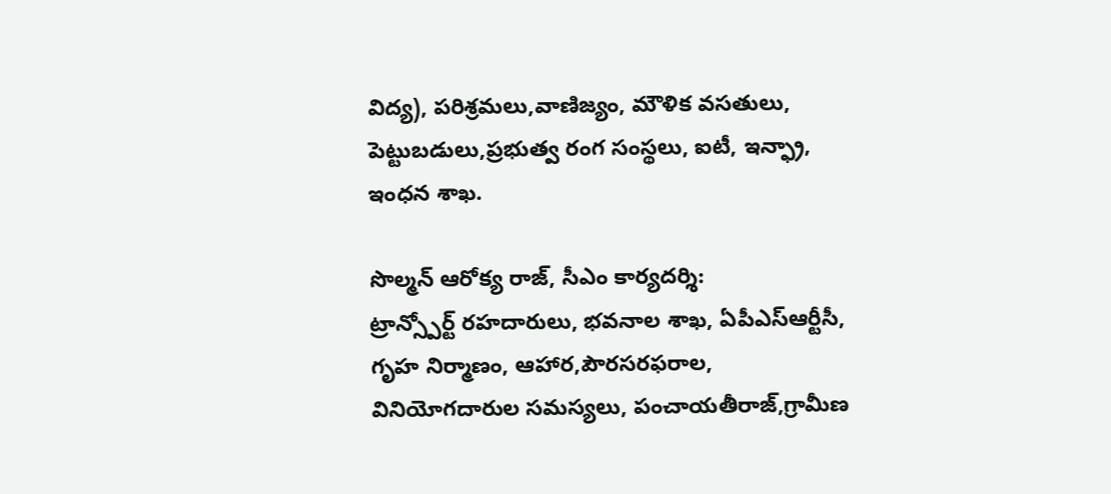విద్య), పరిశ్రమలు,వాణిజ్యం, మౌళిక వసతులు, పెట్టుబడులు,ప్రభుత్వ రంగ సంస్థలు, ఐటీ, ఇన్ఫ్రా, ఇంధన శాఖ.

సొల్మన్ ఆరోక్య రాజ్, సీఎం కార్యదర్శి:
ట్రాన్స్పోర్ట్ రహదారులు, భవనాల శాఖ, ఏపీఎస్ఆర్టీసీ, గృహ నిర్మాణం, ఆహార,పౌరసరఫరాల, వినియోగదారుల సమస్యలు, పంచాయతీరాజ్,గ్రామీణ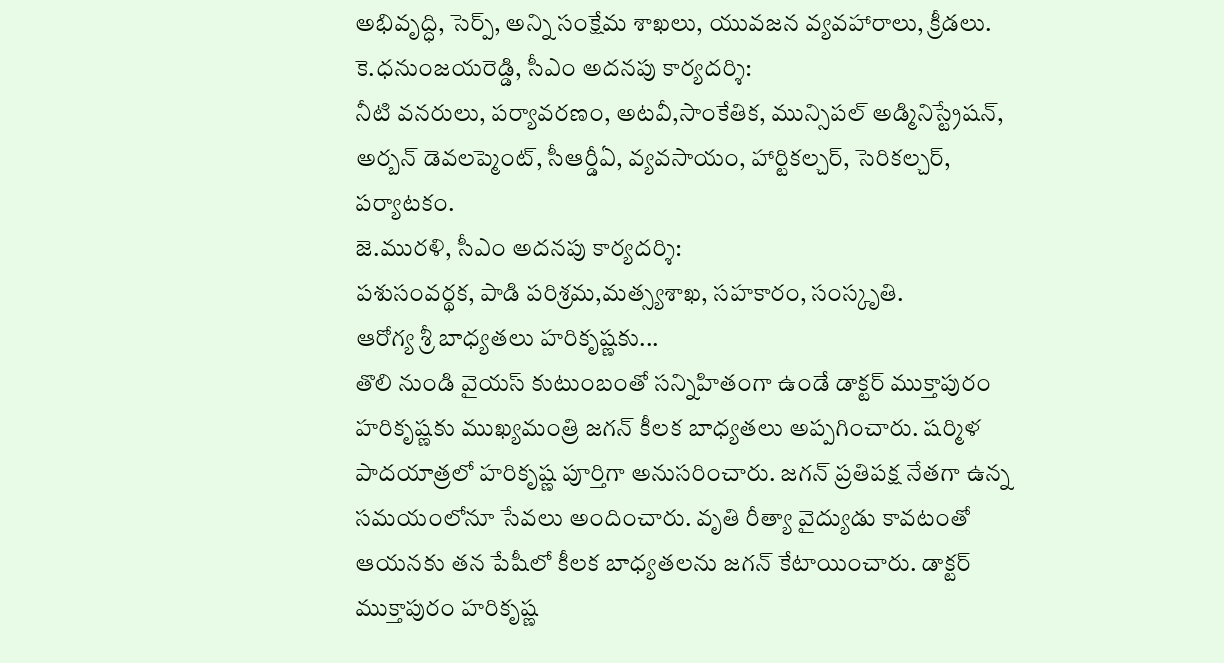అభివృద్ధి, సెర్ప్, అన్ని సంక్షేమ శాఖలు, యువజన వ్యవహారాలు, క్రీడలు.
కె.ధనుంజయరెడ్డి, సీఎం అదనపు కార్యదర్శి:
నీటి వనరులు, పర్యావరణం, అటవీ,సాంకేతిక, మున్సిపల్ అడ్మినిస్ట్రేషన్, అర్బన్ డెవలప్మెంట్, సీఆర్డీఏ, వ్యవసాయం, హార్టికల్చర్, సెరికల్చర్, పర్యాటకం.
జె.మురళి, సీఎం అదనపు కార్యదర్శి:
పశుసంవర్థక, పాడి పరిశ్రమ,మత్స్యశాఖ, సహకారం, సంస్కృతి.
ఆరోగ్య శ్రీ బాధ్యతలు హరికృష్ణకు...
తొలి నుండి వైయస్ కుటుంబంతో సన్నిహితంగా ఉండే డాక్టర్ ముక్తాపురం హరికృష్ణకు ముఖ్యమంత్రి జగన్ కీలక బాధ్యతలు అప్పగించారు. షర్మిళ పాదయాత్రలో హరికృష్ణ పూర్తిగా అనుసరించారు. జగన్ ప్రతిపక్ష నేతగా ఉన్న సమయంలోనూ సేవలు అందించారు. వృతి రీత్యా వైద్యుడు కావటంతో ఆయనకు తన పేషీలో కీలక బాధ్యతలను జగన్ కేటాయించారు. డాక్టర్ ముక్తాపురం హరికృష్ణ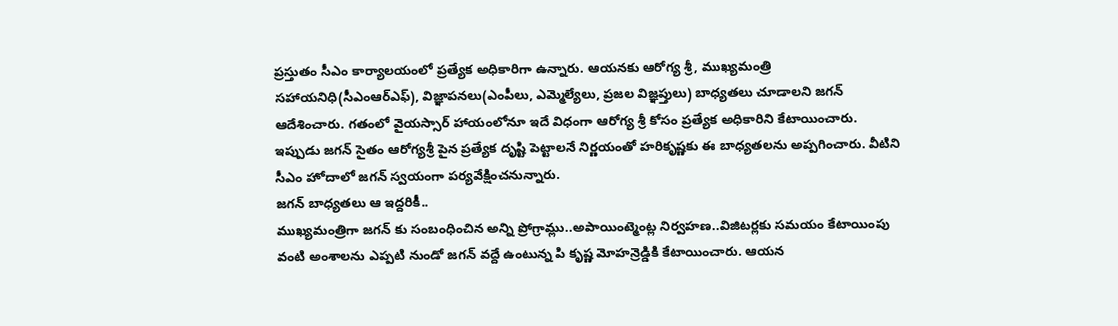ప్రస్తుతం సీఎం కార్యాలయంలో ప్రత్యేక అధికారిగా ఉన్నారు. ఆయనకు ఆరోగ్య శ్రీ, ముఖ్యమంత్రి సహాయనిధి(సీఎంఆర్ఎఫ్), విజ్ఞాపనలు(ఎంపీలు, ఎమ్మెల్యేలు, ప్రజల విజ్ఞప్తులు) బాధ్యతలు చూడాలని జగన్ ఆదేశించారు. గతంలో వైయస్సార్ హాయంలోనూ ఇదే విధంగా ఆరోగ్య శ్రీ కోసం ప్రత్యేక అధికారిని కేటాయించారు. ఇప్పుడు జగన్ సైతం ఆరోగ్యశ్రీ పైన ప్రత్యేక దృష్టి పెట్టాలనే నిర్ణయంతో హరికృష్ణకు ఈ బాధ్యతలను అప్పగించారు. వీటిని సీఎం హోదాలో జగన్ స్వయంగా పర్యవేక్షించనున్నారు.
జగన్ బాధ్యతలు ఆ ఇద్దరికీ..
ముఖ్యమంత్రిగా జగన్ కు సంబంధించిన అన్ని ప్రోగ్రామ్లు..అపాయింట్మెంట్ల నిర్వహణ..విజిటర్లకు సమయం కేటాయింపు వంటి అంశాలను ఎప్పటి నుండో జగన్ వద్దే ఉంటున్న పి కృష్ణ మోహన్రెడ్డికి కేటాయించారు. ఆయన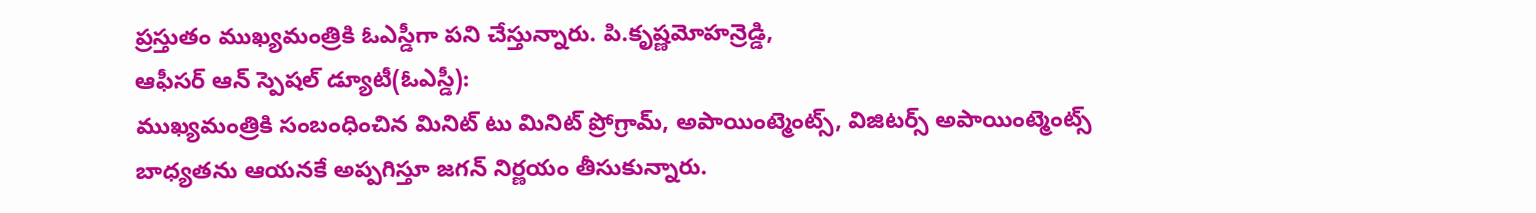ప్రస్తుతం ముఖ్యమంత్రికి ఓఎస్డీగా పని చేస్తున్నారు. పి.కృష్ణమోహన్రెడ్డి,
ఆఫీసర్ ఆన్ స్పెషల్ డ్యూటీ(ఓఎస్డీ):
ముఖ్యమంత్రికి సంబంధించిన మినిట్ టు మినిట్ ప్రోగ్రామ్, అపాయింట్మెంట్స్, విజిటర్స్ అపాయింట్మెంట్స్ బాధ్యతను ఆయనకే అప్పగిస్తూ జగన్ నిర్ణయం తీసుకున్నారు.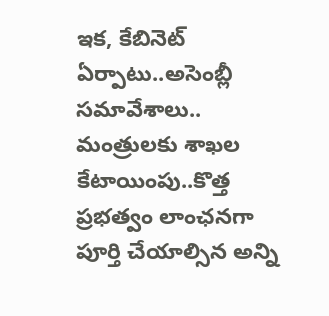ఇక, కేబినెట్ ఏర్పాటు..అసెంబ్లీ సమావేశాలు.. మంత్రులకు శాఖల కేటాయింపు..కొత్త ప్రభత్వం లాంఛనగా పూర్తి చేయాల్సిన అన్ని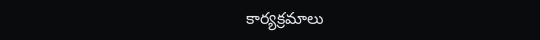కార్యక్రమాలు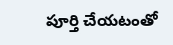పూర్తి చేయటంతో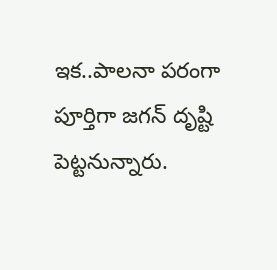ఇక..పాలనా పరంగా పూర్తిగా జగన్ దృష్టి పెట్టనున్నారు.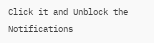Click it and Unblock the Notifications